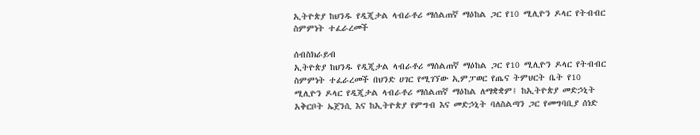ኢትዮጵያ ከህንዱ የዲጂታል ላብራቶሪ ማሰልጠኛ ማዕከል ጋር የ10 ሚሊዮን ዶላር የትብብር ስምምነት ተፈራረመች

ሰብስክራይብ
ኢትዮጵያ ከህንዱ የዲጂታል ላብራቶሪ ማሰልጠኛ ማዕከል ጋር የ10 ሚሊዮን ዶላር የትብብር ስምምነት ተፈራረመች በህንድ ሀገር የሚገኘው ኢምፓወር የጤና ትምህርት ቤት የ10 ሚሊዮን ዶላር የዲጂታል ላብራቶሪ ማሰልጠኛ ማዕከል ለማቋቋም፤ ከኢትዮጵያ መድኃኒት አቅርቦት ኤጀንሲ እና ከኢትዮጵያ የምግብ እና መድኃኒት ባለስልጣን ጋር የመግባቢያ ሰነድ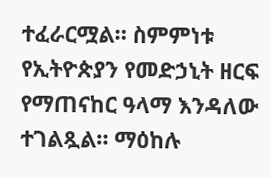ተፈራርሟል። ስምምነቱ የኢትዮጵያን የመድኃኒት ዘርፍ የማጠናከር ዓላማ እንዳለው ተገልጿል። ማዕከሉ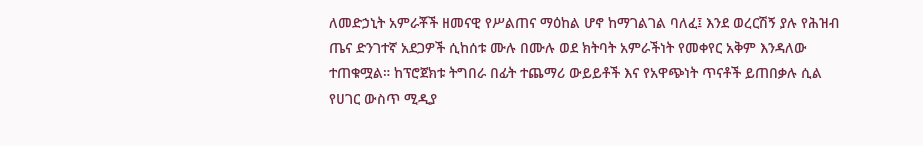ለመድኃኒት አምራቾች ዘመናዊ የሥልጠና ማዕከል ሆኖ ከማገልገል ባለፈ፤ እንደ ወረርሽኝ ያሉ የሕዝብ ጤና ድንገተኛ አደጋዎች ሲከሰቱ ሙሉ በሙሉ ወደ ክትባት አምራችነት የመቀየር አቅም እንዳለው ተጠቁሟል። ከፕሮጀክቱ ትግበራ በፊት ተጨማሪ ውይይቶች እና የአዋጭነት ጥናቶች ይጠበቃሉ ሲል የሀገር ውስጥ ሚዲያ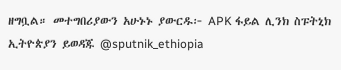ዘግቧል። መተግበሪያውን አሁኑኑ ያውርዱ፦ APK ፋይል ሊንክ ስፑትኒክ ኢትዮጵያን ይወዳጁ @sputnik_ethiopia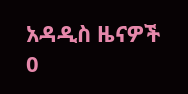አዳዲስ ዜናዎች
0